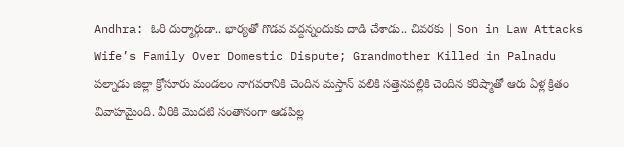Andhra: ఓరి దుర్మార్గుడా.. భార్యతో గొడవ వద్దన్నందుకు దాడి చేశాడు.. చివరకు | Son in Law Attacks Wife’s Family Over Domestic Dispute; Grandmother Killed in Palnadu
పల్నాడు జిల్లా క్రోసూరు మండలం నాగవరానికి చెందిన మస్తాన్ వలికి సత్తెనపల్లికి చెందిన కరిష్మాతో ఆరు ఏళ్ల క్రితం వివాహమైంది. వీరికి మొదటి సంతానంగా ఆడపిల్ల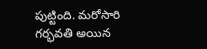పుట్టింది. మరోసారి గర్భవతి అయిన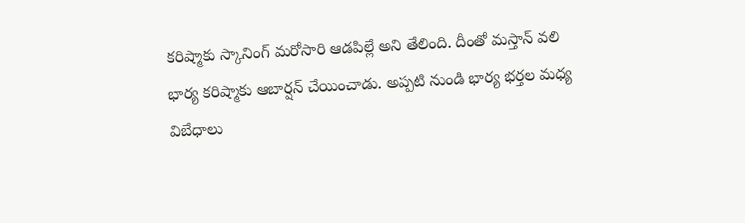కరిష్మాకు స్కానింగ్ మరోసారి ఆడపిల్లే అని తేలింది. దీంతో మస్తాన్ వలి భార్య కరిష్మాకు ఆబార్షన్ చేయించాడు. అప్పటి నుండి భార్య భర్తల మధ్య విబేధాలు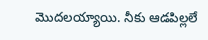మొదలయ్యాయి. నీకు ఆడపిల్లలే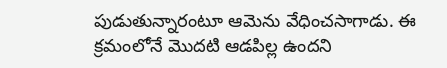పుడుతున్నారంటూ ఆమెను వేధించసాగాడు. ఈ క్రమంలోనే మొదటి ఆడపిల్ల ఉందని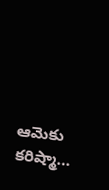ఆమెకు కరిష్మా…